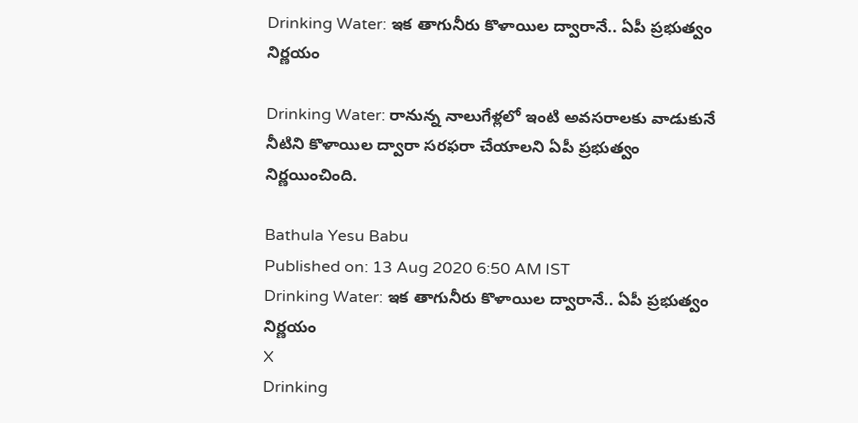Drinking Water: ఇక తాగునీరు కొళాయిల ద్వారానే.. ఏపీ ప్రభుత్వం నిర్ణయం

Drinking Water: రానున్న నాలుగేళ్లలో ఇంటి అవసరాలకు వాడుకునే నీటిని కొళాయిల ద్వారా సరఫరా చేయాలని ఏపీ ప్రభుత్వం నిర్ణయించింది.

Bathula Yesu Babu
Published on: 13 Aug 2020 6:50 AM IST
Drinking Water: ఇక తాగునీరు కొళాయిల ద్వారానే.. ఏపీ ప్రభుత్వం నిర్ణయం
X
Drinking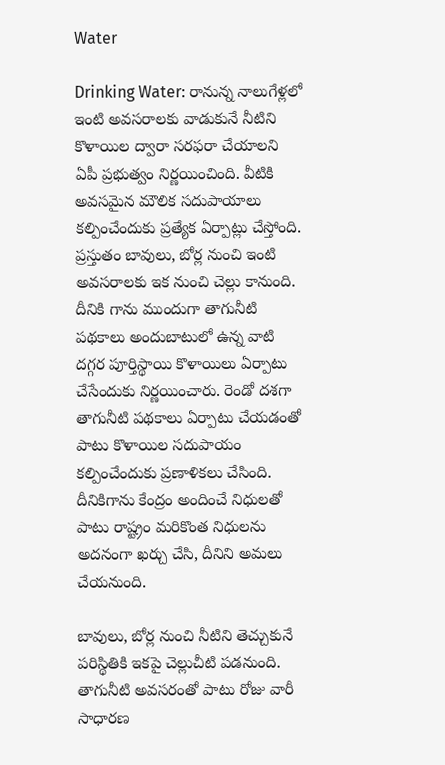Water

Drinking Water: రానున్న నాలుగేళ్లలో ఇంటి అవసరాలకు వాడుకునే నీటిని కొళాయిల ద్వారా సరఫరా చేయాలని ఏపీ ప్రభుత్వం నిర్ణయించింది. వీటికి అవసమైన మౌలిక సదుపాయాలు కల్పించేందుకు ప్రత్యేక ఏర్పాట్లు చేస్తోంది. ప్రస్తుతం బావులు, బోర్ల నుంచి ఇంటి అవసరాలకు ఇక నుంచి చెల్లు కానుంది. దీనికి గాను ముందుగా తాగునీటి పథకాలు అందుబాటులో ఉన్న వాటి దగ్గర పూర్తిస్థాయి కొళాయిలు ఏర్పాటు చేసేందుకు నిర్ణయించారు. రెండో దశగా తాగునీటి పథకాలు ఏర్పాటు చేయడంతో పాటు కొళాయిల సదుపాయం కల్పించేందుకు ప్రణాళికలు చేసింది. దీనికిగాను కేంద్రం అందించే నిధులతో పాటు రాష్ట్రం మరికొంత నిధులను అదనంగా ఖర్చు చేసి, దీనిని అమలు చేయనుంది.

బావులు, బోర్ల నుంచి నీటిని తెచ్చుకునే పరిస్థితికి ఇకపై చెల్లుచీటి పడనుంది. తాగునీటి అవసరంతో పాటు రోజు వారీ సాధారణ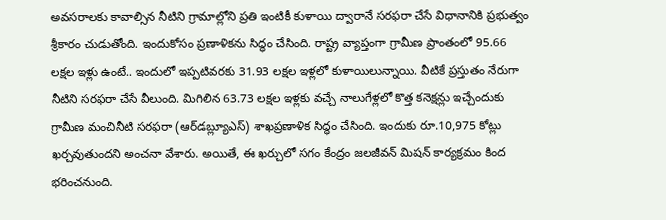అవసరాలకు కావాల్సిన నీటిని గ్రామాల్లోని ప్రతి ఇంటికీ కుళాయి ద్వారానే సరఫరా చేసే విధానానికి ప్రభుత్వం శ్రీకారం చుడుతోంది. ఇందుకోసం ప్రణాళికను సిద్ధం చేసింది. రాష్ట్ర వ్యాప్తంగా గ్రామీణ ప్రాంతంలో 95.66 లక్షల ఇళ్లు ఉంటే.. ఇందులో ఇప్పటివరకు 31.93 లక్షల ఇళ్లలో కుళాయిలున్నాయి. వీటికే ప్రస్తుతం నేరుగా నీటిని సరఫరా చేసే వీలుంది. మిగిలిన 63.73 లక్షల ఇళ్లకు వచ్చే నాలుగేళ్లలో కొత్త కనెక్షన్లు ఇచ్చేందుకు గ్రామీణ మంచినీటి సరఫరా (ఆర్‌డబ్ల్యూఎస్‌) శాఖప్రణాళిక సిద్ధం చేసింది. ఇందుకు రూ.10,975 కోట్లు ఖర్చవుతుందని అంచనా వేశారు. అయితే, ఈ ఖర్చులో సగం కేంద్రం జలజీవన్‌ మిషన్‌ కార్యక్రమం కింద భరించనుంది.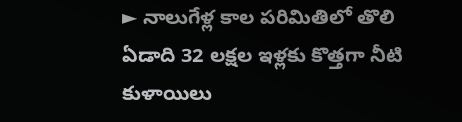► నాలుగేళ్ల కాల పరిమితిలో తొలి ఏడాది 32 లక్షల ఇళ్లకు కొత్తగా నీటి కుళాయిలు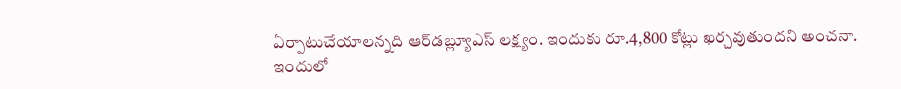ఏర్పాటుచేయాలన్నది ఆర్‌డబ్ల్యూఎస్‌ లక్ష్యం. ఇందుకు రూ.4,800 కోట్లు ఖర్చవుతుందని అంచనా. ఇందులో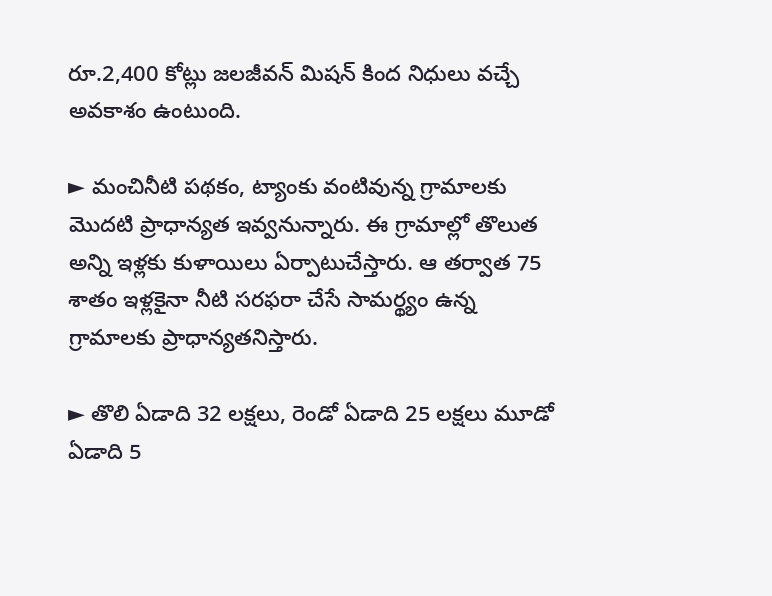రూ.2,400 కోట్లు జలజీవన్‌ మిషన్‌ కింద నిధులు వచ్చే అవకాశం ఉంటుంది.

► మంచినీటి పథకం, ట్యాంకు వంటివున్న గ్రామాలకు మొదటి ప్రాధాన్యత ఇవ్వనున్నారు. ఈ గ్రామాల్లో తొలుత అన్ని ఇళ్లకు కుళాయిలు ఏర్పాటుచేస్తారు. ఆ తర్వాత 75 శాతం ఇళ్లకైనా నీటి సరఫరా చేసే సామర్థ్యం ఉన్న గ్రామాలకు ప్రాధాన్యతనిస్తారు.

► తొలి ఏడాది 32 లక్షలు, రెండో ఏడాది 25 లక్షలు మూడో ఏడాది 5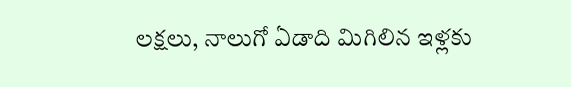లక్షలు, నాలుగో ఏడాది మిగిలిన ఇళ్లకు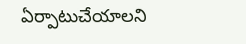ఏర్పాటుచేయాలని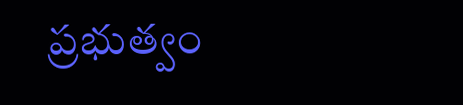ప్రభుత్వం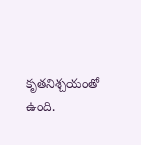కృతనిశ్చయంతో ఉంది.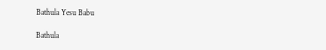Bathula Yesu Babu

Bathula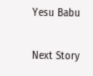Yesu Babu

Next Story